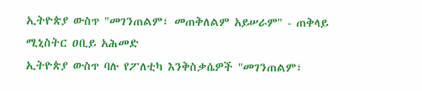ኢትዮጵያ ውስጥ "መገንጠልም፣ መጠቅለልም አይሠራም" - ጠቅላይ ሚኒስትር ዐቢይ አሕመድ
ኢትዮጵያ ውስጥ ባሉ የፖለቲካ እንቅስቃሴዎች "መገንጠልም፣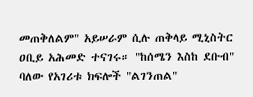መጠቅለልም" አይሠራም ሲሉ ጠቅላይ ሚኒስትር ዐቢይ አሕመድ ተናገሩ። "ከሰሜን እስከ ደቡብ" ባለው የአገሪቱ ክፍሎች "ልገንጠል"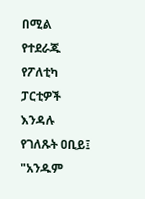በሚል የተደራጁ የፖለቲካ ፓርቲዎች እንዳሉ የገለጹት ዐቢይ፤ "አንዱም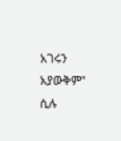አገሩን አያውቅም" ሲሉ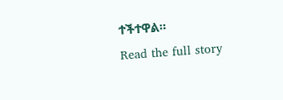ተችተዋል።
Read the full story